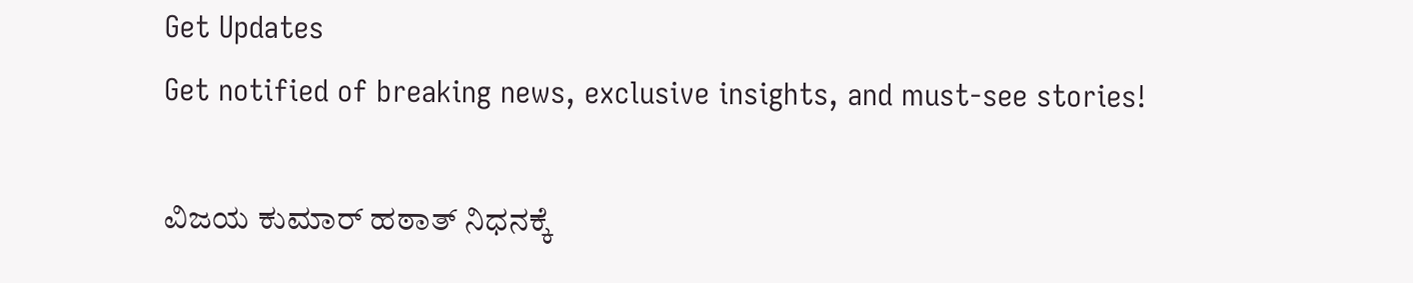Get Updates
Get notified of breaking news, exclusive insights, and must-see stories!

ವಿಜಯ ಕುಮಾರ್ ಹಠಾತ್ ನಿಧನಕ್ಕೆ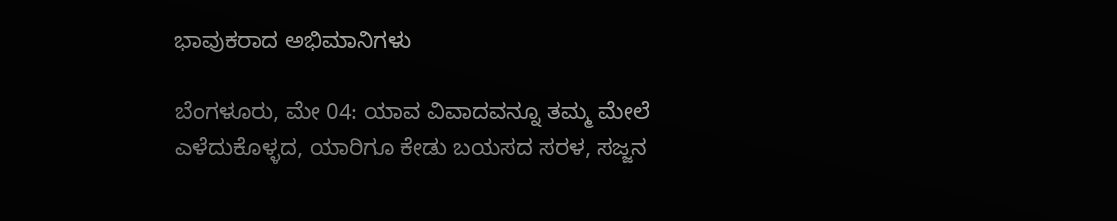ಭಾವುಕರಾದ ಅಭಿಮಾನಿಗಳು

ಬೆಂಗಳೂರು, ಮೇ 04: ಯಾವ ವಿವಾದವನ್ನೂ ತಮ್ಮ ಮೇಲೆ ಎಳೆದುಕೊಳ್ಳದ, ಯಾರಿಗೂ ಕೇಡು ಬಯಸದ ಸರಳ, ಸಜ್ಜನ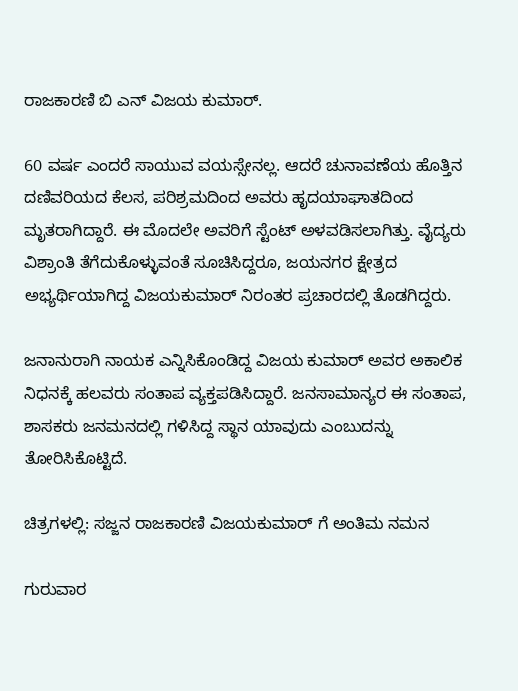ರಾಜಕಾರಣಿ ಬಿ ಎನ್ ವಿಜಯ ಕುಮಾರ್.

60 ವರ್ಷ ಎಂದರೆ ಸಾಯುವ ವಯಸ್ಸೇನಲ್ಲ. ಆದರೆ ಚುನಾವಣೆಯ ಹೊತ್ತಿನ ದಣಿವರಿಯದ ಕೆಲಸ, ಪರಿಶ್ರಮದಿಂದ ಅವರು ಹೃದಯಾಘಾತದಿಂದ ಮೃತರಾಗಿದ್ದಾರೆ. ಈ ಮೊದಲೇ ಅವರಿಗೆ ಸ್ಟೆಂಟ್ ಅಳವಡಿಸಲಾಗಿತ್ತು. ವೈದ್ಯರು ವಿಶ್ರಾಂತಿ ತೆಗೆದುಕೊಳ್ಳುವಂತೆ ಸೂಚಿಸಿದ್ದರೂ, ಜಯನಗರ ಕ್ಷೇತ್ರದ ಅಭ್ಯರ್ಥಿಯಾಗಿದ್ದ ವಿಜಯಕುಮಾರ್ ನಿರಂತರ ಪ್ರಚಾರದಲ್ಲಿ ತೊಡಗಿದ್ದರು.

ಜನಾನುರಾಗಿ ನಾಯಕ ಎನ್ನಿಸಿಕೊಂಡಿದ್ದ ವಿಜಯ ಕುಮಾರ್ ಅವರ ಅಕಾಲಿಕ ನಿಧನಕ್ಕೆ ಹಲವರು ಸಂತಾಪ ವ್ಯಕ್ತಪಡಿಸಿದ್ದಾರೆ. ಜನಸಾಮಾನ್ಯರ ಈ ಸಂತಾಪ, ಶಾಸಕರು ಜನಮನದಲ್ಲಿ ಗಳಿಸಿದ್ದ ಸ್ಥಾನ ಯಾವುದು ಎಂಬುದನ್ನು ತೋರಿಸಿಕೊಟ್ಟಿದೆ.

ಚಿತ್ರಗಳಲ್ಲಿ: ಸಜ್ಜನ ರಾಜಕಾರಣಿ ವಿಜಯಕುಮಾರ್ ಗೆ ಅಂತಿಮ ನಮನ

ಗುರುವಾರ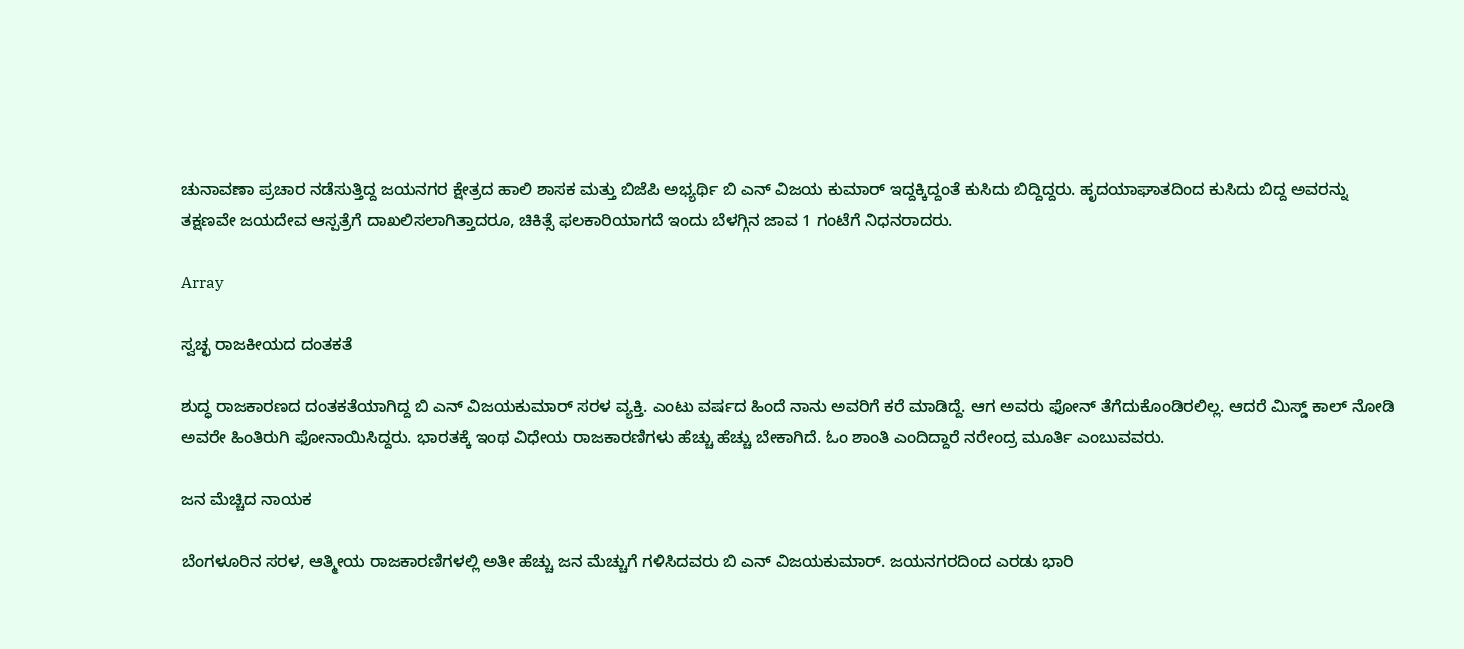ಚುನಾವಣಾ ಪ್ರಚಾರ ನಡೆಸುತ್ತಿದ್ದ ಜಯನಗರ ಕ್ಷೇತ್ರದ ಹಾಲಿ ಶಾಸಕ ಮತ್ತು ಬಿಜೆಪಿ ಅಭ್ಯರ್ಥಿ ಬಿ ಎನ್ ವಿಜಯ ಕುಮಾರ್ ಇದ್ದಕ್ಕಿದ್ದಂತೆ ಕುಸಿದು ಬಿದ್ದಿದ್ದರು. ಹೃದಯಾಘಾತದಿಂದ ಕುಸಿದು ಬಿದ್ದ ಅವರನ್ನು ತಕ್ಷಣವೇ ಜಯದೇವ ಆಸ್ಪತ್ರೆಗೆ ದಾಖಲಿಸಲಾಗಿತ್ತಾದರೂ, ಚಿಕಿತ್ಸೆ ಫಲಕಾರಿಯಾಗದೆ ಇಂದು ಬೆಳಗ್ಗಿನ ಜಾವ 1 ಗಂಟೆಗೆ ನಿಧನರಾದರು.

Array

ಸ್ವಚ್ಛ ರಾಜಕೀಯದ ದಂತಕತೆ

ಶುದ್ಧ ರಾಜಕಾರಣದ ದಂತಕತೆಯಾಗಿದ್ದ ಬಿ ಎನ್ ವಿಜಯಕುಮಾರ್ ಸರಳ ವ್ಯಕ್ತಿ. ಎಂಟು ವರ್ಷದ ಹಿಂದೆ ನಾನು ಅವರಿಗೆ ಕರೆ ಮಾಡಿದ್ದೆ. ಆಗ ಅವರು ಫೋನ್ ತೆಗೆದುಕೊಂಡಿರಲಿಲ್ಲ. ಆದರೆ ಮಿಸ್ಡ್ ಕಾಲ್ ನೋಡಿ ಅವರೇ ಹಿಂತಿರುಗಿ ಫೋನಾಯಿಸಿದ್ದರು. ಭಾರತಕ್ಕೆ ಇಂಥ ವಿಧೇಯ ರಾಜಕಾರಣಿಗಳು ಹೆಚ್ಚು ಹೆಚ್ಚು ಬೇಕಾಗಿದೆ. ಓಂ ಶಾಂತಿ ಎಂದಿದ್ದಾರೆ ನರೇಂದ್ರ ಮೂರ್ತಿ ಎಂಬುವವರು.

ಜನ ಮೆಚ್ಚಿದ ನಾಯಕ

ಬೆಂಗಳೂರಿನ ಸರಳ, ಆತ್ಮೀಯ ರಾಜಕಾರಣಿಗಳಲ್ಲಿ ಅತೀ ಹೆಚ್ಚು ಜನ ಮೆಚ್ಚುಗೆ ಗಳಿಸಿದವರು ಬಿ ಎನ್ ವಿಜಯಕುಮಾರ್. ಜಯನಗರದಿಂದ ಎರಡು ಭಾರಿ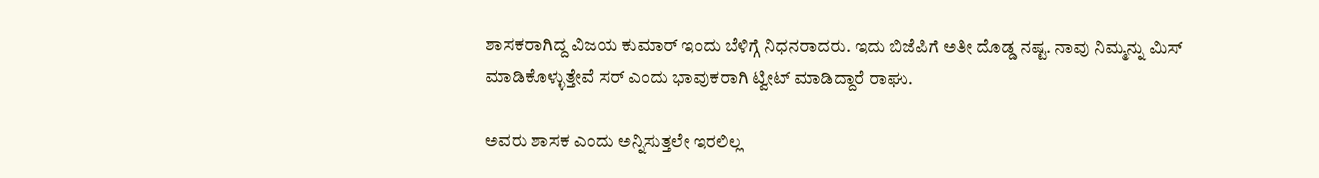ಶಾಸಕರಾಗಿದ್ದ ವಿಜಯ ಕುಮಾರ್ ಇಂದು ಬೆಳಿಗ್ಗೆ ನಿಧನರಾದರು. ಇದು ಬಿಜೆಪಿಗೆ ಅತೀ ದೊಡ್ಡ ನಷ್ಟ. ನಾವು ನಿಮ್ಮನ್ನು ಮಿಸ್ ಮಾಡಿಕೊಳ್ಳುತ್ತೇವೆ ಸರ್ ಎಂದು ಭಾವುಕರಾಗಿ ಟ್ವೀಟ್ ಮಾಡಿದ್ದಾರೆ ರಾಘು.

ಅವರು ಶಾಸಕ ಎಂದು ಅನ್ನಿಸುತ್ತಲೇ ಇರಲಿಲ್ಲ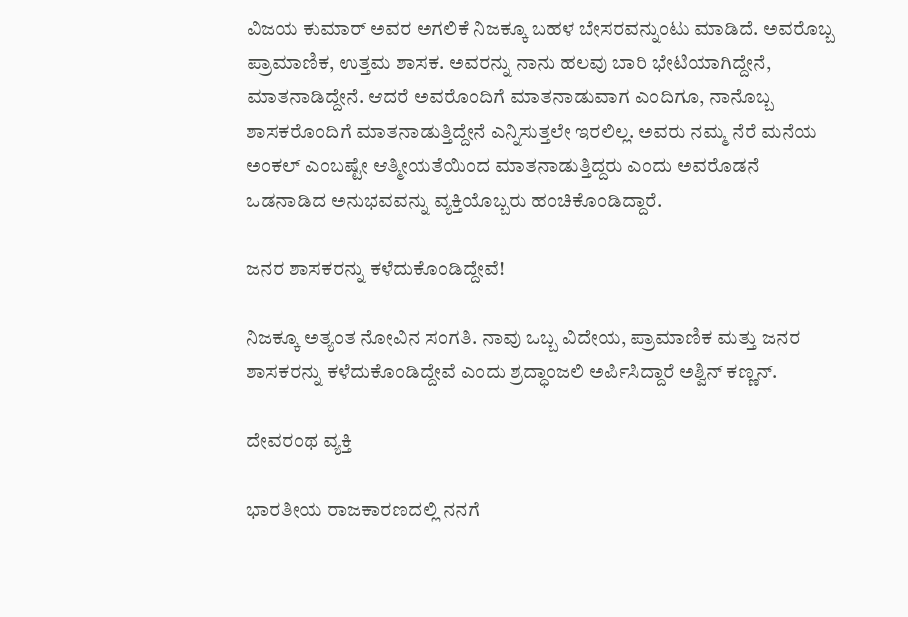ವಿಜಯ ಕುಮಾರ್ ಅವರ ಅಗಲಿಕೆ ನಿಜಕ್ಕೂ ಬಹಳ ಬೇಸರವನ್ನುಂಟು ಮಾಡಿದೆ. ಅವರೊಬ್ಬ ಪ್ರಾಮಾಣಿಕ, ಉತ್ತಮ ಶಾಸಕ. ಅವರನ್ನು ನಾನು ಹಲವು ಬಾರಿ ಭೇಟಿಯಾಗಿದ್ದೇನೆ, ಮಾತನಾಡಿದ್ದೇನೆ. ಆದರೆ ಅವರೊಂದಿಗೆ ಮಾತನಾಡುವಾಗ ಎಂದಿಗೂ, ನಾನೊಬ್ಬ ಶಾಸಕರೊಂದಿಗೆ ಮಾತನಾಡುತ್ತಿದ್ದೇನೆ ಎನ್ನಿಸುತ್ತಲೇ ಇರಲಿಲ್ಲ. ಅವರು ನಮ್ಮ ನೆರೆ ಮನೆಯ ಅಂಕಲ್ ಎಂಬಷ್ಟೇ ಆತ್ಮೀಯತೆಯಿಂದ ಮಾತನಾಡುತ್ತಿದ್ದರು ಎಂದು ಅವರೊಡನೆ ಒಡನಾಡಿದ ಅನುಭವವನ್ನು ವ್ಯಕ್ತಿಯೊಬ್ಬರು ಹಂಚಿಕೊಂಡಿದ್ದಾರೆ.

ಜನರ ಶಾಸಕರನ್ನು ಕಳೆದುಕೊಂಡಿದ್ದೇವೆ!

ನಿಜಕ್ಕೂ ಅತ್ಯಂತ ನೋವಿನ ಸಂಗತಿ. ನಾವು ಒಬ್ಬ ವಿದೇಯ, ಪ್ರಾಮಾಣಿಕ ಮತ್ತು ಜನರ ಶಾಸಕರನ್ನು ಕಳೆದುಕೊಂಡಿದ್ದೇವೆ ಎಂದು ಶ್ರದ್ಧಾಂಜಲಿ ಅರ್ಪಿಸಿದ್ದಾರೆ ಅಶ್ವಿನ್ ಕಣ್ಣನ್.

ದೇವರಂಥ ವ್ಯಕ್ತಿ

ಭಾರತೀಯ ರಾಜಕಾರಣದಲ್ಲಿ ನನಗೆ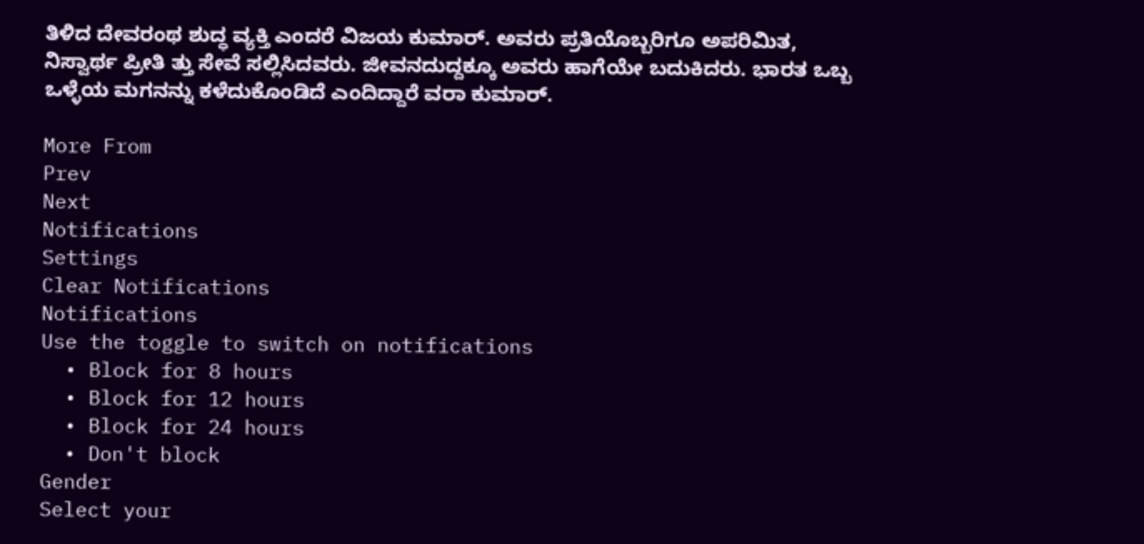ತಿಳಿದ ದೇವರಂಥ ಶುದ್ಧ ವ್ಯಕ್ತಿ ಎಂದರೆ ವಿಜಯ ಕುಮಾರ್. ಅವರು ಪ್ರತಿಯೊಬ್ಬರಿಗೂ ಅಪರಿಮಿತ, ನಿಸ್ವಾರ್ಥ ಪ್ರೀತಿ ತ್ತು ಸೇವೆ ಸಲ್ಲಿಸಿದವರು. ಜೀವನದುದ್ದಕ್ಕೂ ಅವರು ಹಾಗೆಯೇ ಬದುಕಿದರು. ಭಾರತ ಒಬ್ಬ ಒಳ್ಳೆಯ ಮಗನನ್ನು ಕಳೆದುಕೊಂಡಿದೆ ಎಂದಿದ್ದಾರೆ ವರಾ ಕುಮಾರ್.

More From
Prev
Next
Notifications
Settings
Clear Notifications
Notifications
Use the toggle to switch on notifications
  • Block for 8 hours
  • Block for 12 hours
  • Block for 24 hours
  • Don't block
Gender
Select your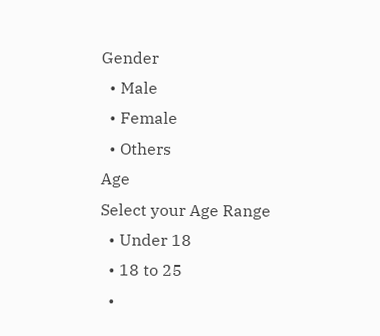Gender
  • Male
  • Female
  • Others
Age
Select your Age Range
  • Under 18
  • 18 to 25
  •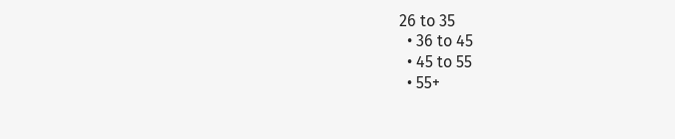26 to 35
  • 36 to 45
  • 45 to 55
  • 55+